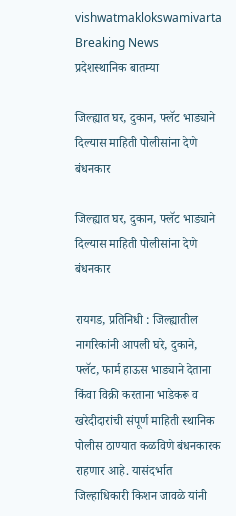vishwatmaklokswamivarta
Breaking News
प्रदेशस्थानिक बातम्या

जिल्ह्यात घर, दुकान, फ्लॅट भाड्याने दिल्यास माहिती पोलीसांना देणे बंधनकार

जिल्ह्यात घर, दुकान, फ्लॅट भाड्याने दिल्यास माहिती पोलीसांना देणे बंधनकार

रायगड, प्रतिनिधी : जिल्ह्यातील नागरिकांनी आपली घरे, दुकाने, फ्लॅट, फार्म हाऊस भाड्याने देताना किंवा विक्री करताना भाडेकरू व खरेदीदारांची संपूर्ण माहिती स्थानिक पोलीस ठाण्यात कळविणे बंधनकारक राहणार आहे. यासंदर्भात जिल्हाधिकारी किशन जावळे यांनी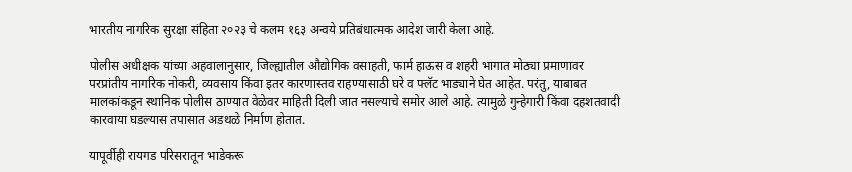भारतीय नागरिक सुरक्षा संहिता २०२३ चे कलम १६३ अन्वये प्रतिबंधात्मक आदेश जारी केला आहे.

पोलीस अधीक्षक यांच्या अहवालानुसार, जिल्ह्यातील औद्योगिक वसाहती, फार्म हाऊस व शहरी भागात मोठ्या प्रमाणावर परप्रांतीय नागरिक नोकरी, व्यवसाय किंवा इतर कारणास्तव राहण्यासाठी घरे व फ्लॅट भाड्याने घेत आहेत. परंतु, याबाबत मालकांकडून स्थानिक पोलीस ठाण्यात वेळेवर माहिती दिली जात नसल्याचे समोर आले आहे. त्यामुळे गुन्हेगारी किंवा दहशतवादी कारवाया घडल्यास तपासात अडथळे निर्माण होतात.

यापूर्वीही रायगड परिसरातून भाडेकरू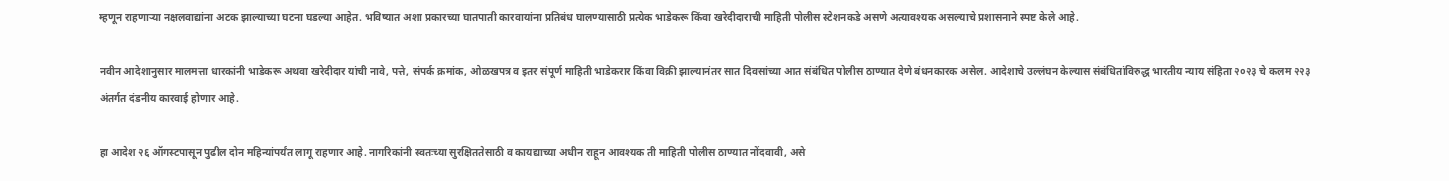म्हणून राहणाऱ्या नक्षलवाद्यांना अटक झाल्याच्या घटना घडल्या आहेत. भविष्यात अशा प्रकारच्या घातपाती कारवायांना प्रतिबंध घालण्यासाठी प्रत्येक भाडेकरू किंवा खरेदीदाराची माहिती पोलीस स्टेशनकडे असणे अत्यावश्यक असल्याचे प्रशासनाने स्पष्ट केले आहे.

नवीन आदेशानुसार मालमत्ता धारकांनी भाडेकरू अथवा खरेदीदार यांची नावे, पत्ते, संपर्क क्रमांक, ओळखपत्र व इतर संपूर्ण माहिती भाडेकरार किंवा विक्री झाल्यानंतर सात दिवसांच्या आत संबंधित पोलीस ठाण्यात देणे बंधनकारक असेल. आदेशाचे उल्लंघन केल्यास संबंधितांविरुद्ध भारतीय न्याय संहिता २०२३ चे कलम २२३ अंतर्गत दंडनीय कारवाई होणार आहे.

हा आदेश २६ ऑगस्टपासून पुढील दोन महिन्यांपर्यंत लागू राहणार आहे. नागरिकांनी स्वतःच्या सुरक्षिततेसाठी व कायद्याच्या अधीन राहून आवश्यक ती माहिती पोलीस ठाण्यात नोंदवावी, असे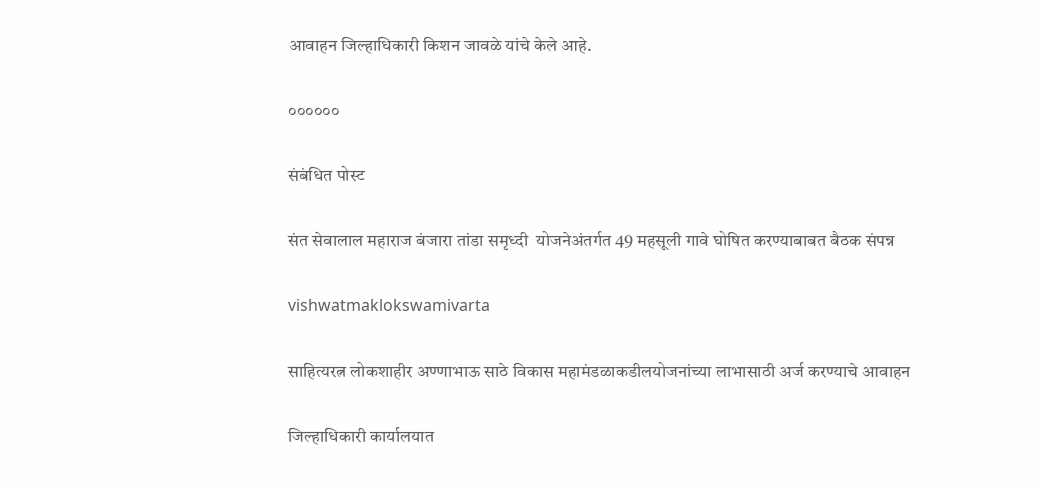आवाहन जिल्हाधिकारी किशन जावळे यांचे केले आहे.

००००००

संबंधित पोस्ट

संत सेवालाल महाराज बंजारा तांडा समृध्दी  योजनेअंतर्गत 49 महसूली गावे घोषित करण्याबाबत बैठक संपन्न

vishwatmaklokswamivarta

साहित्यरत्न लोकशाहीर अण्णाभाऊ साठे विकास महामंडळाकडीलयोजनांच्या लाभासाठी अर्ज करण्याचे आवाहन

जिल्हाधिकारी कार्यालयात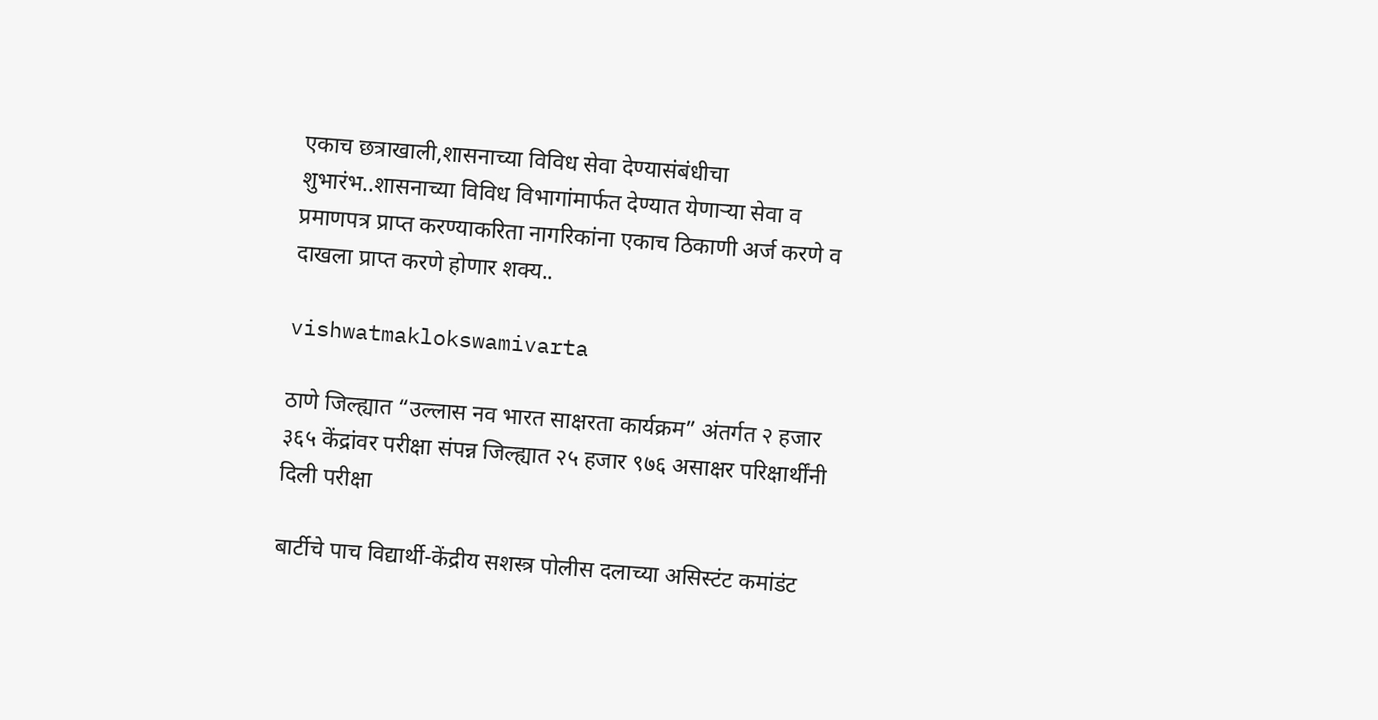एकाच छत्राखाली,शासनाच्या विविध सेवा देण्यासंबंधीचा शुभारंभ..शासनाच्या विविध विभागांमार्फत देण्यात येणाऱ्या सेवा व प्रमाणपत्र प्राप्त करण्याकरिता नागरिकांना एकाच ठिकाणी अर्ज करणे व दाखला प्राप्त करणे होणार शक्य..

vishwatmaklokswamivarta

ठाणे जिल्ह्यात “उल्लास नव भारत साक्षरता कार्यक्रम” अंतर्गत २ हजार ३६५ केंद्रांवर परीक्षा संपन्न जिल्ह्यात २५ हजार ९७६ असाक्षर परिक्षार्थींनी दिली परीक्षा

बार्टीचे पाच विद्यार्थी-केंद्रीय सशस्त्र पोलीस दलाच्या असिस्टंट कमांडंट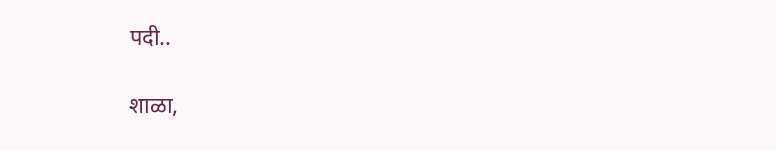पदी..

शाळा,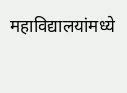महाविद्यालयांमध्ये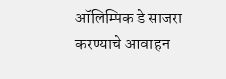ऑलिम्पिक डे साजरा करण्याचे आवाहन